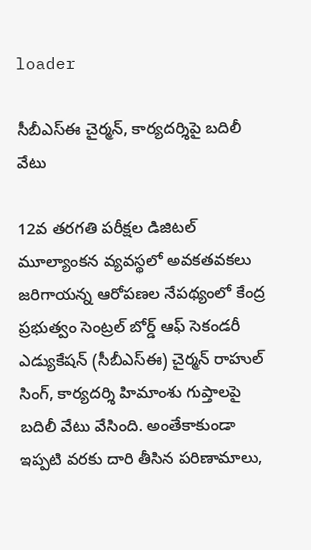loader

సీబీఎస్‌ఈ చైర్మన్, కార్యదర్శిపై బదిలీ వేటు

12వ తరగతి పరీక్షల డిజిటల్ మూల్యాంకన వ్యవస్థలో అవకతవకలు జరిగాయన్న ఆరోపణల నేపథ్యంలో కేంద్ర ప్రభుత్వం సెంట్రల్ బోర్డ్ ఆఫ్ సెకండరీ ఎడ్యుకేషన్ (సీబీఎస్‌ఈ) చైర్మన్ రాహుల్ సింగ్, కార్యదర్శి హిమాంశు గుప్తాలపై బదిలీ వేటు వేసింది. అంతేకాకుండా ఇప్పటి వరకు దారి తీసిన పరిణామాలు,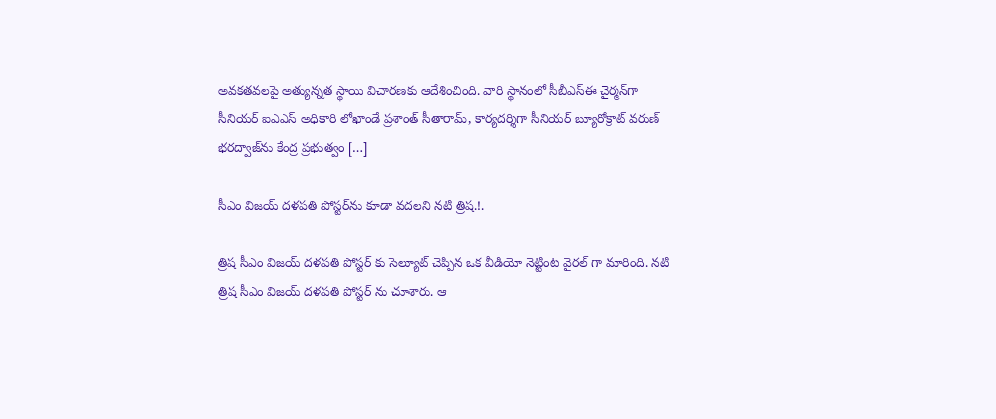అవకతవలపై అత్యున్నత స్థాయి విచారణకు ఆదేశించింది. వారి స్థానంలో సీబీఎస్‌ఈ చైర్మన్‌గా సీనియర్ ఐఎఎస్ అధికారి లోఖాండే ప్రశాంత్ సీతారామ్, కార్యదర్శిగా సీనియర్ బ్యూరోక్రాట్ వరుణ్ భరద్వాజ్‌ను కేంద్ర ప్రభుత్వం […]

సీఎం విజయ్ దళపతి పోస్టర్‌‌ను కూడా వదలని నటి త్రిష.!.

త్రిష సీఎం విజయ్ దళపతి పోస్టర్ కు సెల్యూట్ చెప్పిన ఒక వీడియో నెట్టింట వైరల్ గా మారింది. నటి త్రిష సీఎం విజయ్ దళపతి పోస్టర్ ను చూశారు. ఆ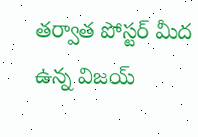తర్వాత పోస్టర్ మీద ఉన్న విజయ్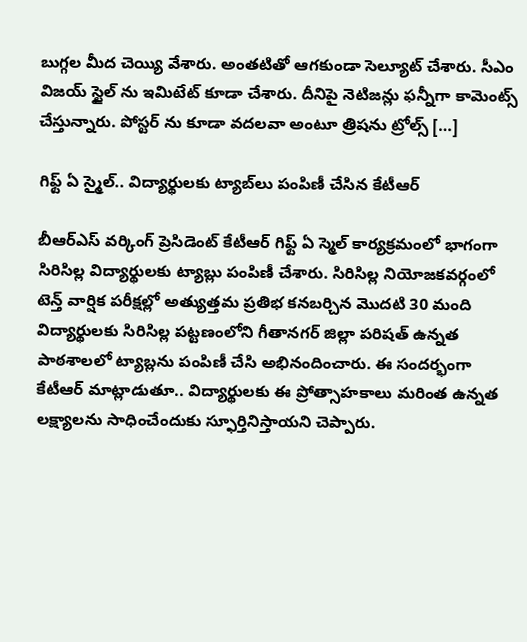బుగ్గల మీద చెయ్యి వేశారు. అంతటితో ఆగకుండా సెల్యూట్ చేశారు. సీఎం విజయ్ స్టైల్ ను ఇమిటేట్ కూడా చేశారు. దీనిపై నెటిజన్లు ఫన్నీగా కామెంట్స్ చేస్తున్నారు. పోస్టర్ ను కూడా వదలవా అంటూ త్రిషను ట్రోల్స్ […]

గిఫ్ట్ ఏ స్మైల్.. విద్యార్థులకు ట్యాబ్‌లు పంపిణీ చేసిన కేటీఆర్

బీఆర్ఎస్ వర్కింగ్ ప్రెసిడెంట్ కేటీఆర్ గిఫ్ట్ ఏ స్మెల్ కార్యక్రమంలో భాగంగా సిరిసిల్ల విద్యార్థులకు ట్యాబ్లు పంపిణీ చేశారు. సిరిసిల్ల నియోజకవర్గంలో టెన్త్ వార్షిక పరీక్షల్లో అత్యుత్తమ ప్రతిభ కనబర్చిన మొదటి 30 మంది విద్యార్థులకు సిరిసిల్ల పట్టణంలోని గీతానగర్ జిల్లా పరిషత్ ఉన్నత పాఠశాలలో ట్యాబ్లను పంపిణీ చేసి అభినందించారు. ఈ సందర్భంగా కేటీఆర్ మాట్లాడుతూ.. విద్యార్థులకు ఈ ప్రోత్సాహకాలు మరింత ఉన్నత లక్ష్యాలను సాధించేందుకు స్ఫూర్తినిస్తాయని చెప్పారు.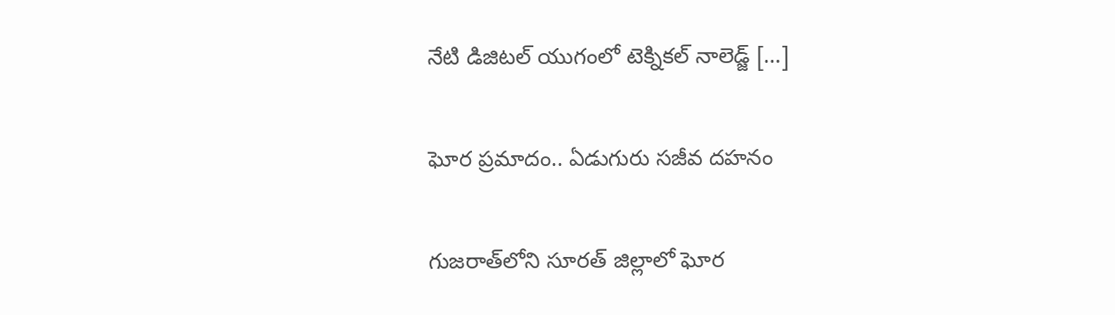నేటి డిజిటల్ యుగంలో టెక్నికల్ నాలెడ్జ్ […]

ఘోర ప్రమాదం.. ఏడుగురు సజీవ దహనం

గుజరాత్‌లోని సూరత్‌ జిల్లాలో ఘోర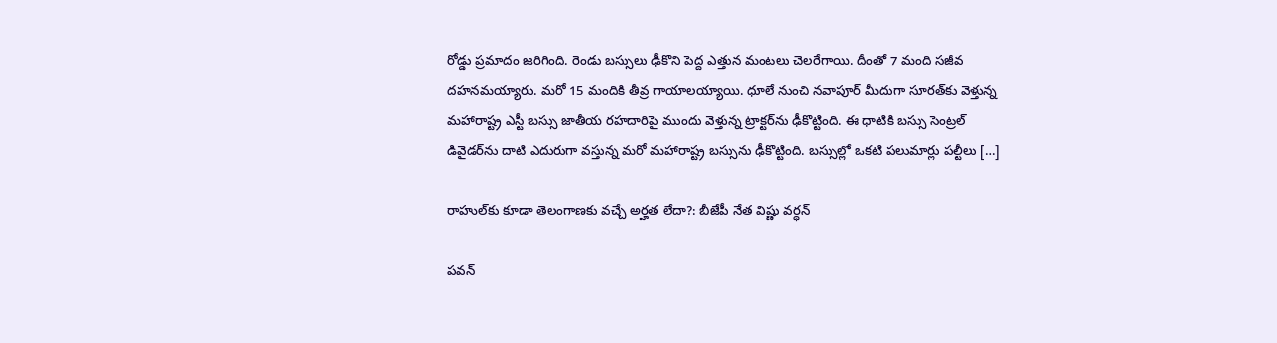రోడ్డు ప్రమాదం జరిగింది. రెండు బస్సులు ఢీకొని పెద్ద ఎత్తున మంటలు చెలరేగాయి. దీంతో 7 మంది సజీవ దహనమయ్యారు. మరో 15 మందికి తీవ్ర గాయాలయ్యాయి. ధూలే నుంచి నవాపూర్ మీదుగా సూరత్‌కు వెళ్తున్న మహారాష్ట్ర ఎస్టీ బస్సు జాతీయ రహదారిపై ముందు వెళ్తున్న ట్రాక్టర్‌ను ఢీకొట్టింది. ఈ ధాటికి బస్సు సెంట్రల్ డివైడర్‌ను దాటి ఎదురుగా వస్తున్న మరో మహారాష్ట్ర బస్సును ఢీకొట్టింది. బస్సుల్లో ఒకటి పలుమార్లు పల్టీలు […]

రాహుల్‌కు కూడా తెలంగాణ‌కు వ‌చ్చే అర్హ‌త లేదా?: బీజేపీ నేత విష్ణు వ‌ర్ధ‌న్‌

పవన్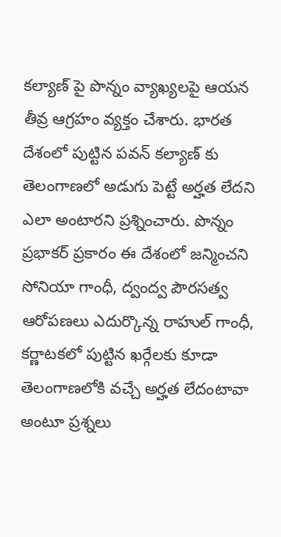కల్యాణ్ పై పొన్నం వ్యాఖ్యలపై ఆయన తీవ్ర ఆగ్రహం వ్యక్తం చేశారు. భారత దేశంలో పుట్టిన పవన్ కల్యాణ్ కు తెలంగాణలో అడుగు పెట్టే అర్హత లేదని ఎలా అంటారని ప్రశ్నించారు. పొన్నం ప్రభాకర్ ప్రకారం ఈ దేశంలో జన్మించని సోనియా గాంధీ, ద్వంద్వ పౌరసత్వ ఆరోపణలు ఎదుర్కొన్న రాహుల్ గాంధీ, కర్ణాటకలో పుట్టిన ఖర్గేలకు కూడా తెలంగాణలోకి వచ్చే అర్హత లేదంటావా అంటూ ప్రశ్నలు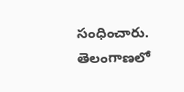సంధించారు. తెలంగాణలో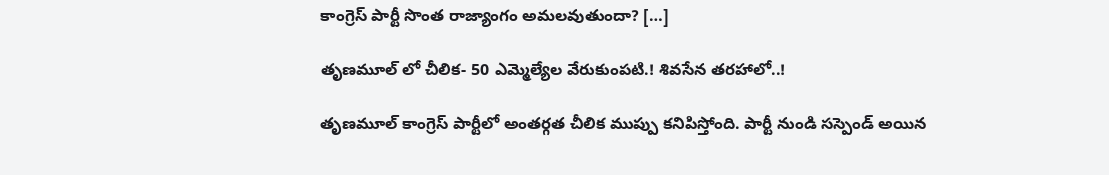కాంగ్రెస్ పార్టీ సొంత రాజ్యాంగం అమలవుతుందా? […]

తృణమూల్ లో చీలిక- 50 ఎమ్మెల్యేల వేరుకుంపటి.! శివసేన తరహాలో..!

తృణమూల్ కాంగ్రెస్ పార్టీలో అంతర్గత చీలిక ముప్పు కనిపిస్తోంది. పార్టీ నుండి సస్పెండ్ అయిన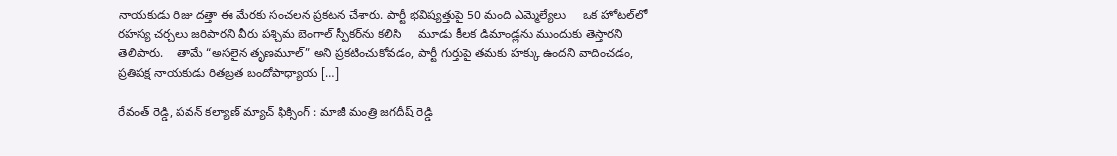నాయకుడు రిజు దత్తా ఈ మేరకు సంచలన ప్రకటన చేశారు. పార్టీ భవిష్యత్తుపై 50 మంది ఎమ్మెల్యేలు     ఒక హోటల్‌లో రహస్య చర్చలు జరిపారని వీరు పశ్చిమ బెంగాల్ స్పీకర్‌ను కలిసి     మూడు కీలక డిమాండ్లను ముందుకు తెస్తారని తెలిపారు.    తామే “అసలైన తృణమూల్” అని ప్రకటించుకోవడం, పార్టీ గుర్తుపై తమకు హక్కు ఉందని వాదించడం,     ప్రతిపక్ష నాయకుడు రితబ్రత బందోపాధ్యాయ […]

రేవంత్ రెడ్డి, పవన్‌ కల్యాణ్ మ్యాచ్ ఫిక్సింగ్ : మాజీ మంత్రి జగదీష్ రెడ్డి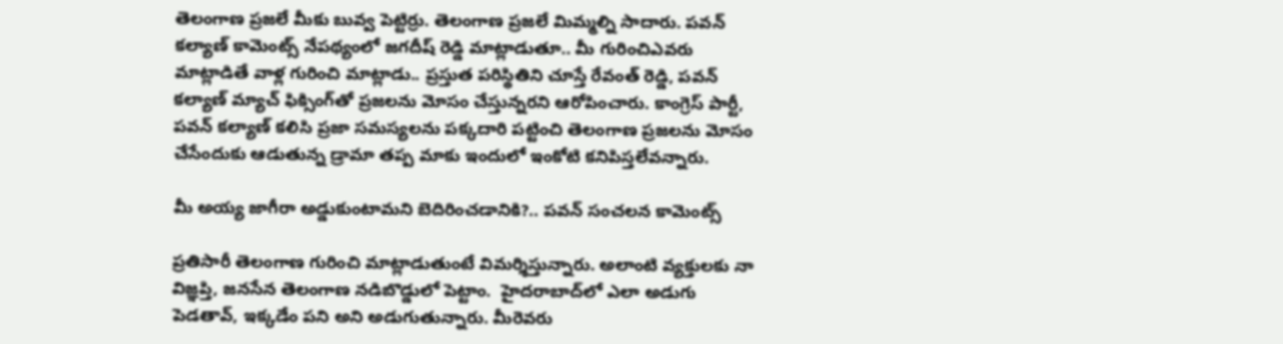తెలంగాణ ప్రజలే మీకు బువ్వ పెట్టిర్రు. తెలంగాణ ప్రజలే మిమ్మల్ని సాదారు. పవన్‌ కల్యాణ్ కామెంట్స్ నేపథ్యంలో జగదీష్ రెడ్డి మాట్లాడుతూ.. మీ గురించిఎవరు మాట్లాడితే వాళ్ల గురించి మాట్లాడు.. ప్రస్తుత పరిస్థితిని చూస్తే రేవంత్‌ రెడ్డి, పవన్‌ కల్యాణ్ మ్యాచ్ ఫిక్సింగ్‌తో ప్రజలను మోసం చేస్తున్నరని ఆరోపించారు. కాంగ్రెస్‌ పార్టీ, పవన్‌ కల్యాణ్‌ కలిసి ప్రజా సమస్యలను పక్కదారి పట్టించి తెలంగాణ ప్రజలను మోసం చేసేందుకు ఆడుతున్న డ్రామా తప్ప మాకు ఇందులో ఇంకోటి కనిపిస్తలేవన్నారు.

మీ అయ్య జాగీరా అడ్డుకుంటామని బెదిరించడానికి?.. పవన్ సంచలన కామెంట్స్

ప్రతిసారీ తెలంగాణ గురించి మాట్లాడుతుంటే విమర్శిస్తున్నారు. అలాంటి వ్యక్తులకు నా విజ్ఞప్తి, జనసేన తెలంగాణ నడిబొడ్డులో పెట్టాం.  హైదరాబాద్‌లో ఎలా అడుగు పెడతావ్‌, ఇక్కడేం పని అని అడుగుతున్నారు. మీరెవరు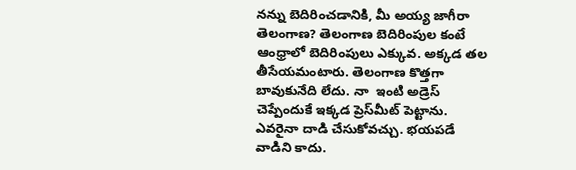నన్ను బెదిరించడానికి, మీ అయ్య జాగీరా తెలంగాణ? తెలంగాణ బెదిరింపుల కంటే ఆంధ్రాలో బెదిరింపులు ఎక్కువ. అక్కడ తల తీసేయమంటారు. తెలంగాణ కొత్తగా బావుకునేది లేదు. నా  ఇంటి అడ్రెస్ చెప్పేందుకే ఇక్కడ ప్రెస్‌మీట్ పెట్టాను. ఎవరైనా దాడి చేసుకోవచ్చు. భయపడే వాడిని కాదు.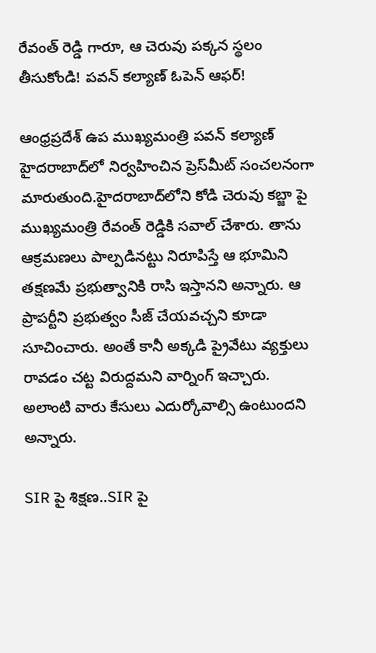రేవంత్ రెడ్డి గారూ, ఆ చెరువు పక్కన స్థలం తీసుకోండి! పవన్ కల్యాణ్ ఓపెన్ ఆఫర్!

ఆంధ్రప్రదేశ్ ఉప ముఖ్యమంత్రి పవన్ కల్యాణ్‌ హైదరాబాద్‌లో నిర్వహించిన ప్రెస్‌మీట్ సంచలనంగా మారుతుంది.హైదరాబాద్‌లోని కోడి చెరువు కబ్జా పై ముఖ్యమంత్రి రేవంత్ రెడ్డికి సవాల్ చేశారు. తాను ఆక్రమణలు పాల్పడినట్టు నిరూపిస్తే ఆ భూమిని తక్షణమే ప్రభుత్వానికి రాసి ఇస్తానని అన్నారు. ఆ ప్రాపర్టీని ప్రభుత్వం సీజ్ చేయవచ్చని కూడా సూచించారు. అంతే కానీ అక్కడి ప్రైవేటు వ్యక్తులు రావడం చట్ట విరుద్దమని వార్నింగ్ ఇచ్చారు. అలాంటి వారు కేసులు ఎదుర్కోవాల్సి ఉంటుందని అన్నారు.

SIR పై శిక్షణ..SIR పై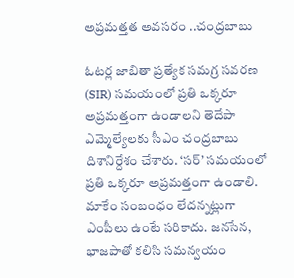అప్రమత్తత అవసరం ..చంద్రబాబు

ఓటర్ల జాబితా ప్రత్యేక సమగ్ర సవరణ (SIR) సమయంలో ప్రతి ఒక్కరూ అప్రమత్తంగా ఉండాలని తెదేపా ఎమ్మెల్యేలకు సీఎం చంద్రబాబు దిశానిర్దేశం చేశారు. ‘సర్’ సమయంలో ప్రతి ఒక్కరూ అప్రమత్తంగా ఉండాలి. మాకేం సంబంధం లేదన్నట్లుగా ఎంపీలు ఉంటే సరికాదు. జనసేన, భాజపాతో కలిసి సమన్వయం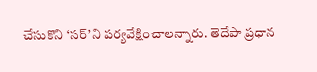చేసుకొని ‘సర్’ని పర్యవేక్షించాలన్నారు. తెదేపా ప్రధాన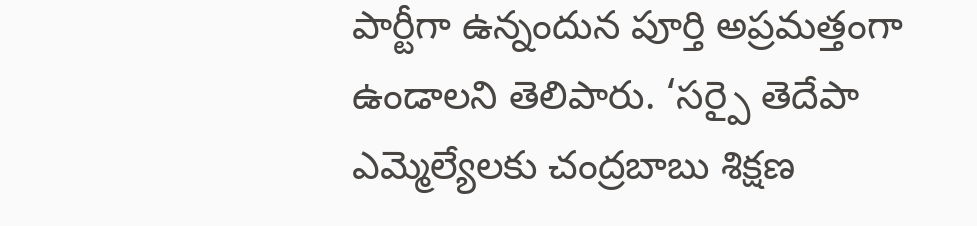పార్టీగా ఉన్నందున పూర్తి అప్రమత్తంగా ఉండాలని తెలిపారు. ‘సర్పై తెదేపా ఎమ్మెల్యేలకు చంద్రబాబు శిక్షణ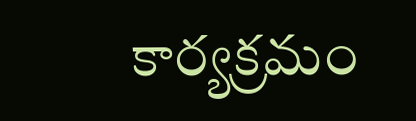కార్యక్రమం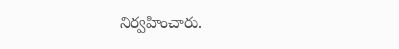నిర్వహించారు.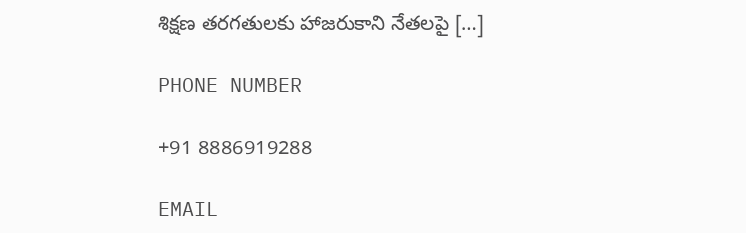శిక్షణ తరగతులకు హాజరుకాని నేతలపై […]

PHONE NUMBER

+91 8886919288

EMAIL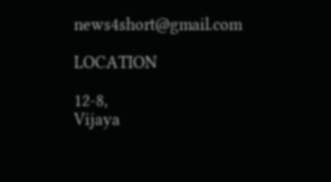news4short@gmail.com

LOCATION

12-8,
Vijaya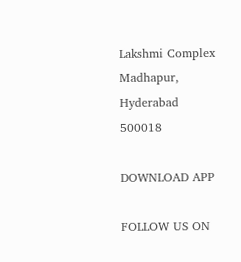Lakshmi Complex
Madhapur,
Hyderabad 500018

DOWNLOAD APP

FOLLOW US ON